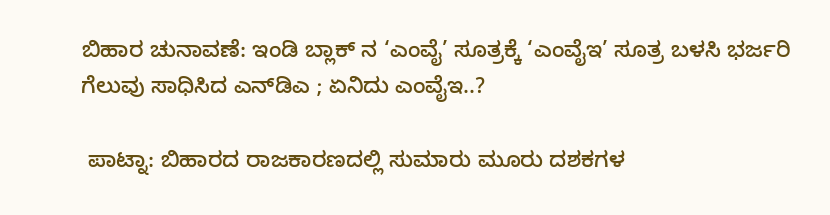ಬಿಹಾರ ಚುನಾವಣೆ: ಇಂಡಿ ಬ್ಲಾಕ್‌ ನ ‘ಎಂವೈ’ ಸೂತ್ರಕ್ಕೆ ‘ಎಂವೈಇ’ ಸೂತ್ರ ಬಳಸಿ ಭರ್ಜರಿ ಗೆಲುವು ಸಾಧಿಸಿದ ಎನ್‌ಡಿಎ ; ಏನಿದು ಎಂವೈಇ..?

 ಪಾಟ್ನಾ: ಬಿಹಾರದ ರಾಜಕಾರಣದಲ್ಲಿ ಸುಮಾರು ಮೂರು ದಶಕಗಳ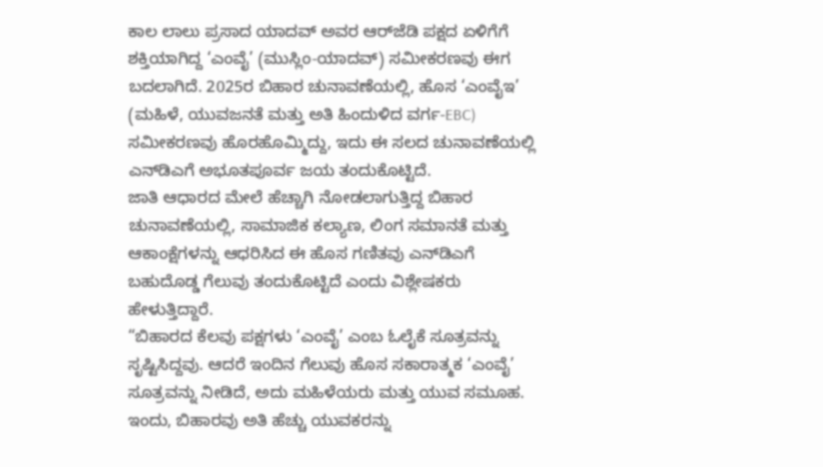ಕಾಲ ಲಾಲು ಪ್ರಸಾದ ಯಾದವ್ ಅವರ ಆರ್‌ಜೆಡಿ ಪಕ್ಷದ ಏಳಿಗೆಗೆ ಶಕ್ತಿಯಾಗಿದ್ದ ‘ಎಂವೈ’ (ಮುಸ್ಲಿಂ-ಯಾದವ್) ಸಮೀಕರಣವು ಈಗ ಬದಲಾಗಿದೆ. 2025ರ ಬಿಹಾರ ಚುನಾವಣೆಯಲ್ಲಿ, ಹೊಸ ‘ಎಂವೈಇ’ (ಮಹಿಳೆ, ಯುವಜನತೆ ಮತ್ತು ಅತಿ ಹಿಂದುಳಿದ ವರ್ಗ-EBC) ಸಮೀಕರಣವು ಹೊರಹೊಮ್ಮಿದ್ದು, ಇದು ಈ ಸಲದ ಚುನಾವಣೆಯಲ್ಲಿ ಎನ್‌ಡಿಎಗೆ ಅಭೂತಪೂರ್ವ ಜಯ ತಂದುಕೊಟ್ಟಿದೆ.
ಜಾತಿ ಆಧಾರದ ಮೇಲೆ ಹೆಚ್ಚಾಗಿ ನೋಡಲಾಗುತ್ತಿದ್ದ ಬಿಹಾರ ಚುನಾವಣೆಯಲ್ಲಿ, ಸಾಮಾಜಿಕ ಕಲ್ಯಾಣ, ಲಿಂಗ ಸಮಾನತೆ ಮತ್ತು ಆಕಾಂಕ್ಷೆಗಳನ್ನು ಆಧರಿಸಿದ ಈ ಹೊಸ ಗಣಿತವು ಎನ್‌ಡಿಎಗೆ ಬಹುದೊಡ್ಡ ಗೆಲುವು ತಂದುಕೊಟ್ಟಿದೆ ಎಂದು ವಿಶ್ಲೇಷಕರು ಹೇಳುತ್ತಿದ್ದಾರೆ.
“ಬಿಹಾರದ ಕೆಲವು ಪಕ್ಷಗಳು ‘ಎಂವೈ’ ಎಂಬ ಓಲೈಕೆ ಸೂತ್ರವನ್ನು ಸೃಷ್ಟಿಸಿದ್ದವು. ಆದರೆ ಇಂದಿನ ಗೆಲುವು ಹೊಸ ಸಕಾರಾತ್ಮಕ ‘ಎಂವೈ’ ಸೂತ್ರವನ್ನು ನೀಡಿದೆ, ಅದು ಮಹಿಳೆಯರು ಮತ್ತು ಯುವ ಸಮೂಹ. ಇಂದು, ಬಿಹಾರವು ಅತಿ ಹೆಚ್ಚು ಯುವಕರನ್ನು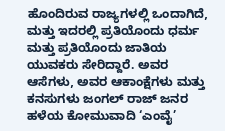ಹೊಂದಿರುವ ರಾಜ್ಯಗಳಲ್ಲಿ ಒಂದಾಗಿದೆ, ಮತ್ತು ಇದರಲ್ಲಿ ಪ್ರತಿಯೊಂದು ಧರ್ಮ ಮತ್ತು ಪ್ರತಿಯೊಂದು ಜಾತಿಯ ಯುವಕರು ಸೇರಿದ್ದಾರೆ. ಅವರ ಆಸೆಗಳು, ಅವರ ಆಕಾಂಕ್ಷೆಗಳು ಮತ್ತು ಕನಸುಗಳು ಜಂಗಲ್ ರಾಜ್ ಜನರ ಹಳೆಯ ಕೋಮುವಾದಿ ‘ಎಂವೈ’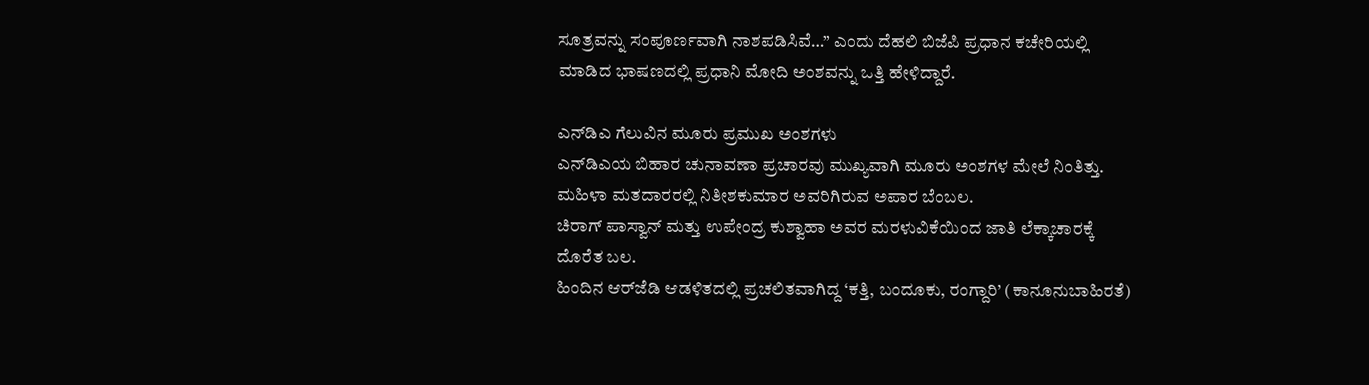ಸೂತ್ರವನ್ನು ಸಂಪೂರ್ಣವಾಗಿ ನಾಶಪಡಿಸಿವೆ…” ಎಂದು ದೆಹಲಿ ಬಿಜೆಪಿ ಪ್ರಧಾನ ಕಚೇರಿಯಲ್ಲಿ ಮಾಡಿದ ಭಾಷಣದಲ್ಲಿ ಪ್ರಧಾನಿ ಮೋದಿ ಅಂಶವನ್ನು ಒತ್ತಿ ಹೇಳಿದ್ದಾರೆ.

ಎನ್‌ಡಿಎ ಗೆಲುವಿನ ಮೂರು ಪ್ರಮುಖ ಅಂಶಗಳು
ಎನ್‌ಡಿಎಯ ಬಿಹಾರ ಚುನಾವಣಾ ಪ್ರಚಾರವು ಮುಖ್ಯವಾಗಿ ಮೂರು ಅಂಶಗಳ ಮೇಲೆ ನಿಂತಿತ್ತು.
ಮಹಿಳಾ ಮತದಾರರಲ್ಲಿ ನಿತೀಶಕುಮಾರ ಅವರಿಗಿರುವ ಅಪಾರ ಬೆಂಬಲ.
ಚಿರಾಗ್ ಪಾಸ್ವಾನ್ ಮತ್ತು ಉಪೇಂದ್ರ ಕುಶ್ವಾಹಾ ಅವರ ಮರಳುವಿಕೆಯಿಂದ ಜಾತಿ ಲೆಕ್ಕಾಚಾರಕ್ಕೆ ದೊರೆತ ಬಲ.
ಹಿಂದಿನ ಆರ್‌ಜೆಡಿ ಆಡಳಿತದಲ್ಲಿ ಪ್ರಚಲಿತವಾಗಿದ್ದ ‘ಕತ್ತಿ, ಬಂದೂಕು, ರಂಗ್ದಾರಿ’ (ಕಾನೂನುಬಾಹಿರತೆ)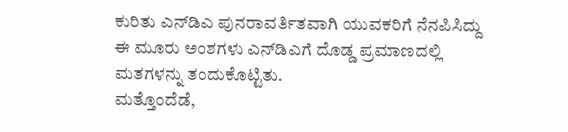ಕುರಿತು ಎನ್‌ಡಿಎ ಪುನರಾವರ್ತಿತವಾಗಿ ಯುವಕರಿಗೆ ನೆನಪಿಸಿದ್ದು ಈ ಮೂರು ಅಂಶಗಳು ಎನ್‌ಡಿಎಗೆ ದೊಡ್ಡ ಪ್ರಮಾಣದಲ್ಲಿ ಮತಗಳನ್ನು ತಂದುಕೊಟ್ಟಿತು.
ಮತ್ತೊಂದೆಡೆ,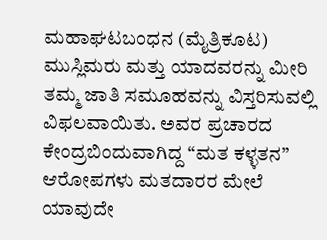ಮಹಾಘಟಬಂಧನ (ಮೈತ್ರಿಕೂಟ) ಮುಸ್ಲಿಮರು ಮತ್ತು ಯಾದವರನ್ನು ಮೀರಿ ತಮ್ಮ ಜಾತಿ ಸಮೂಹವನ್ನು ವಿಸ್ತರಿಸುವಲ್ಲಿ ವಿಫಲವಾಯಿತು. ಅವರ ಪ್ರಚಾರದ ಕೇಂದ್ರಬಿಂದುವಾಗಿದ್ದ “ಮತ ಕಳ್ಳತನ” ಆರೋಪಗಳು ಮತದಾರರ ಮೇಲೆ ಯಾವುದೇ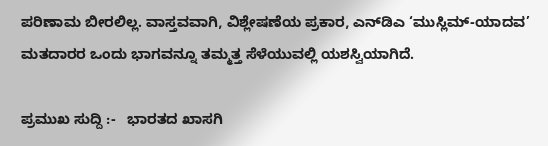ಪರಿಣಾಮ ಬೀರಲಿಲ್ಲ. ವಾಸ್ತವವಾಗಿ, ವಿಶ್ಲೇಷಣೆಯ ಪ್ರಕಾರ, ಎನ್‌ಡಿಎ ‘ಮುಸ್ಲಿಮ್‌-ಯಾದವ’ ಮತದಾರರ ಒಂದು ಭಾಗವನ್ನೂ ತಮ್ಮತ್ತ ಸೆಳೆಯುವಲ್ಲಿ ಯಶಸ್ವಿಯಾಗಿದೆ.

ಪ್ರಮುಖ ಸುದ್ದಿ :-   ಭಾರತದ ಖಾಸಗಿ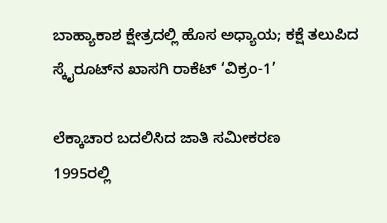ಬಾಹ್ಯಾಕಾಶ ಕ್ಷೇತ್ರದಲ್ಲಿ ಹೊಸ ಅಧ್ಯಾಯ; ಕಕ್ಷೆ ತಲುಪಿದ ಸ್ಕೈರೂಟ್‌ನ ಖಾಸಗಿ ರಾಕೆಟ್ ‘ವಿಕ್ರಂ-1’

ಲೆಕ್ಕಾಚಾರ ಬದಲಿಸಿದ ಜಾತಿ ಸಮೀಕರಣ
1995ರಲ್ಲಿ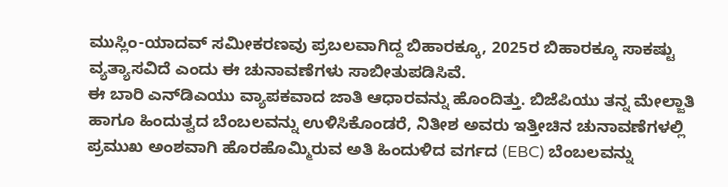ಮುಸ್ಲಿಂ-ಯಾದವ್ ಸಮೀಕರಣವು ಪ್ರಬಲವಾಗಿದ್ದ ಬಿಹಾರಕ್ಕೂ, 2025ರ ಬಿಹಾರಕ್ಕೂ ಸಾಕಷ್ಟು ವ್ಯತ್ಯಾಸವಿದೆ ಎಂದು ಈ ಚುನಾವಣೆಗಳು ಸಾಬೀತುಪಡಿಸಿವೆ.
ಈ ಬಾರಿ ಎನ್‌ಡಿಎಯು ವ್ಯಾಪಕವಾದ ಜಾತಿ ಆಧಾರವನ್ನು ಹೊಂದಿತ್ತು. ಬಿಜೆಪಿಯು ತನ್ನ ಮೇಲ್ಜಾತಿ ಹಾಗೂ ಹಿಂದುತ್ವದ ಬೆಂಬಲವನ್ನು ಉಳಿಸಿಕೊಂಡರೆ, ನಿತೀಶ ಅವರು ಇತ್ತೀಚಿನ ಚುನಾವಣೆಗಳಲ್ಲಿ ಪ್ರಮುಖ ಅಂಶವಾಗಿ ಹೊರಹೊಮ್ಮಿರುವ ಅತಿ ಹಿಂದುಳಿದ ವರ್ಗದ (EBC) ಬೆಂಬಲವನ್ನು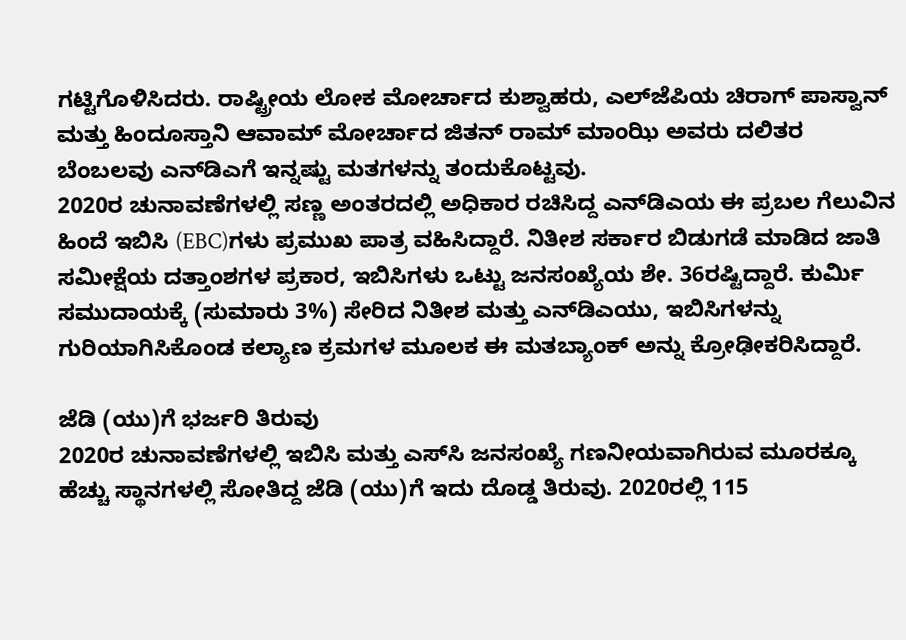ಗಟ್ಟಿಗೊಳಿಸಿದರು. ರಾಷ್ಟ್ರೀಯ ಲೋಕ ಮೋರ್ಚಾದ ಕುಶ್ವಾಹರು, ಎಲ್‌ಜೆಪಿಯ ಚಿರಾಗ್‌ ಪಾಸ್ವಾನ್‌ ಮತ್ತು ಹಿಂದೂಸ್ತಾನಿ ಆವಾಮ್ ಮೋರ್ಚಾದ ಜಿತನ್‌ ರಾಮ್‌ ಮಾಂಝಿ ಅವರು ದಲಿತರ ಬೆಂಬಲವು ಎನ್‌ಡಿಎಗೆ ಇನ್ನಷ್ಟು ಮತಗಳನ್ನು ತಂದುಕೊಟ್ಟವು.
2020ರ ಚುನಾವಣೆಗಳಲ್ಲಿ ಸಣ್ಣ ಅಂತರದಲ್ಲಿ ಅಧಿಕಾರ ರಚಿಸಿದ್ದ ಎನ್‌ಡಿಎಯ ಈ ಪ್ರಬಲ ಗೆಲುವಿನ ಹಿಂದೆ ಇಬಿಸಿ (EBC)ಗಳು ಪ್ರಮುಖ ಪಾತ್ರ ವಹಿಸಿದ್ದಾರೆ. ನಿತೀಶ ಸರ್ಕಾರ ಬಿಡುಗಡೆ ಮಾಡಿದ ಜಾತಿ ಸಮೀಕ್ಷೆಯ ದತ್ತಾಂಶಗಳ ಪ್ರಕಾರ, ಇಬಿಸಿಗಳು ಒಟ್ಟು ಜನಸಂಖ್ಯೆಯ ಶೇ. 36ರಷ್ಟಿದ್ದಾರೆ. ಕುರ್ಮಿ ಸಮುದಾಯಕ್ಕೆ (ಸುಮಾರು 3%) ಸೇರಿದ ನಿತೀಶ ಮತ್ತು ಎನ್‌ಡಿಎಯು, ಇಬಿಸಿಗಳನ್ನು ಗುರಿಯಾಗಿಸಿಕೊಂಡ ಕಲ್ಯಾಣ ಕ್ರಮಗಳ ಮೂಲಕ ಈ ಮತಬ್ಯಾಂಕ್ ಅನ್ನು ಕ್ರೋಢೀಕರಿಸಿದ್ದಾರೆ.

ಜೆಡಿ (ಯು)ಗೆ ಭರ್ಜರಿ ತಿರುವು
2020ರ ಚುನಾವಣೆಗಳಲ್ಲಿ ಇಬಿಸಿ ಮತ್ತು ಎಸ್‌ಸಿ ಜನಸಂಖ್ಯೆ ಗಣನೀಯವಾಗಿರುವ ಮೂರಕ್ಕೂ ಹೆಚ್ಚು ಸ್ಥಾನಗಳಲ್ಲಿ ಸೋತಿದ್ದ ಜೆಡಿ (ಯು)ಗೆ ಇದು ದೊಡ್ಡ ತಿರುವು. 2020ರಲ್ಲಿ 115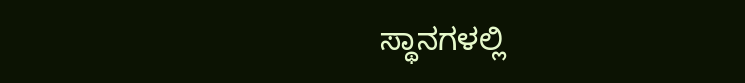ಸ್ಥಾನಗಳಲ್ಲಿ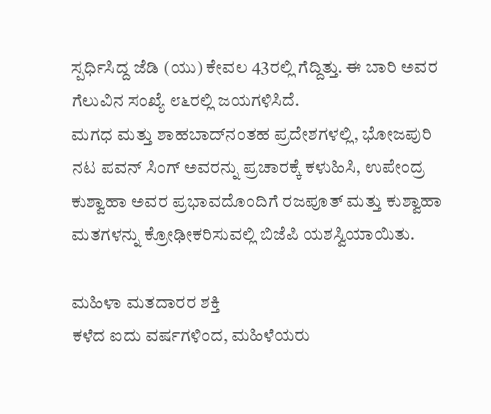ಸ್ಪರ್ಧಿಸಿದ್ದ ಜೆಡಿ (ಯು) ಕೇವಲ 43ರಲ್ಲಿ ಗೆದ್ದಿತ್ತು. ಈ ಬಾರಿ ಅವರ ಗೆಲುವಿನ ಸಂಖ್ಯೆ ೮೬ರಲ್ಲಿ ಜಯಗಳಿಸಿದೆ.
ಮಗಧ ಮತ್ತು ಶಾಹಬಾದ್‌ನಂತಹ ಪ್ರದೇಶಗಳಲ್ಲಿ, ಭೋಜಪುರಿ ನಟ ಪವನ್ ಸಿಂಗ್ ಅವರನ್ನು ಪ್ರಚಾರಕ್ಕೆ ಕಳುಹಿಸಿ, ಉಪೇಂದ್ರ ಕುಶ್ವಾಹಾ ಅವರ ಪ್ರಭಾವದೊಂದಿಗೆ ರಜಪೂತ್ ಮತ್ತು ಕುಶ್ವಾಹಾ ಮತಗಳನ್ನು ಕ್ರೋಢೀಕರಿಸುವಲ್ಲಿ ಬಿಜೆಪಿ ಯಶಸ್ವಿಯಾಯಿತು.

ಮಹಿಳಾ ಮತದಾರರ ಶಕ್ತಿ
ಕಳೆದ ಐದು ವರ್ಷಗಳಿಂದ, ಮಹಿಳೆಯರು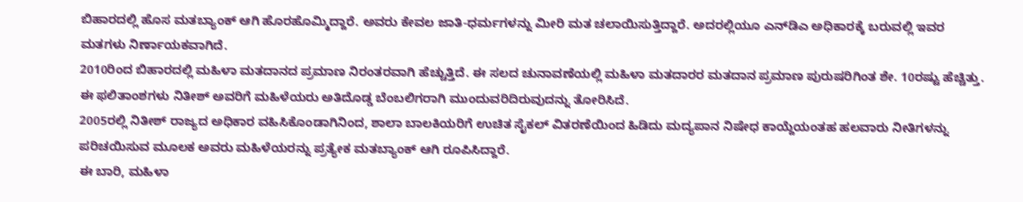ಬಿಹಾರದಲ್ಲಿ ಹೊಸ ಮತಬ್ಯಾಂಕ್ ಆಗಿ ಹೊರಹೊಮ್ಮಿದ್ದಾರೆ. ಅವರು ಕೇವಲ ಜಾತಿ-ಧರ್ಮಗಳನ್ನು ಮೀರಿ ಮತ ಚಲಾಯಿಸುತ್ತಿದ್ದಾರೆ. ಅದರಲ್ಲಿಯೂ ಎನ್‌ಡಿಎ ಅಧಿಕಾರಕ್ಕೆ ಬರುವಲ್ಲಿ ಇವರ ಮತಗಳು ನಿರ್ಣಾಯಕವಾಗಿದೆ.
2010ರಿಂದ ಬಿಹಾರದಲ್ಲಿ ಮಹಿಳಾ ಮತದಾನದ ಪ್ರಮಾಣ ನಿರಂತರವಾಗಿ ಹೆಚ್ಚುತ್ತಿದೆ. ಈ ಸಲದ ಚುನಾವಣೆಯಲ್ಲಿ ಮಹಿಳಾ ಮತದಾರರ ಮತದಾನ ಪ್ರಮಾಣ ಪುರುಷರಿಗಿಂತ ಶೇ. 10ರಷ್ಟು ಹೆಚ್ಚಿತ್ತು. ಈ ಫಲಿತಾಂಶಗಳು ನಿತೀಶ್ ಅವರಿಗೆ ಮಹಿಳೆಯರು ಅತಿದೊಡ್ಡ ಬೆಂಬಲಿಗರಾಗಿ ಮುಂದುವರಿದಿರುವುದನ್ನು ತೋರಿಸಿದೆ.
2005ರಲ್ಲಿ ನಿತೀಶ್ ರಾಜ್ಯದ ಅಧಿಕಾರ ವಹಿಸಿಕೊಂಡಾಗಿನಿಂದ, ಶಾಲಾ ಬಾಲಕಿಯರಿಗೆ ಉಚಿತ ಸೈಕಲ್ ವಿತರಣೆಯಿಂದ ಹಿಡಿದು ಮದ್ಯಪಾನ ನಿಷೇಧ ಕಾಯ್ದೆಯಂತಹ ಹಲವಾರು ನೀತಿಗಳನ್ನು ಪರಿಚಯಿಸುವ ಮೂಲಕ ಅವರು ಮಹಿಳೆಯರನ್ನು ಪ್ರತ್ಯೇಕ ಮತಬ್ಯಾಂಕ್ ಆಗಿ ರೂಪಿಸಿದ್ದಾರೆ.
ಈ ಬಾರಿ, ಮಹಿಳಾ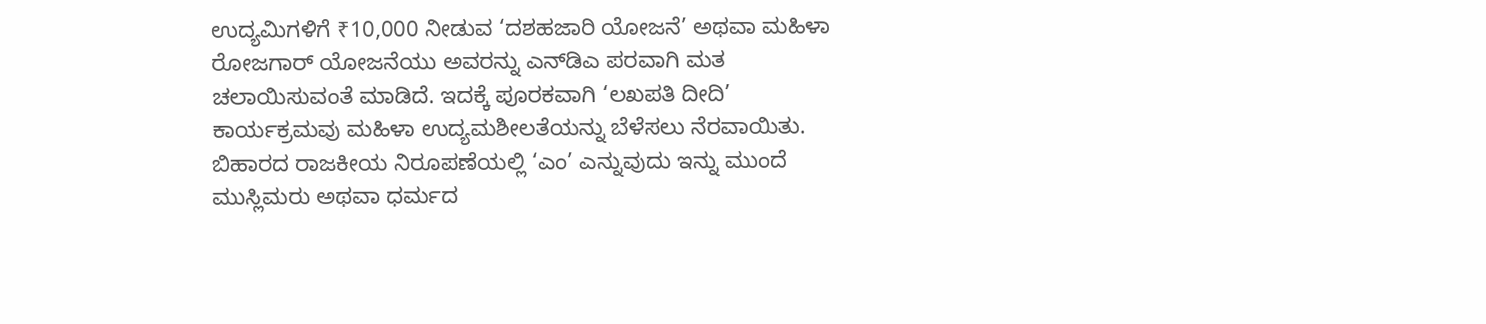ಉದ್ಯಮಿಗಳಿಗೆ ₹10,000 ನೀಡುವ ‘ದಶಹಜಾರಿ ಯೋಜನೆ’ ಅಥವಾ ಮಹಿಳಾ ರೋಜಗಾರ್ ಯೋಜನೆಯು ಅವರನ್ನು ಎನ್‌ಡಿಎ ಪರವಾಗಿ ಮತ ಚಲಾಯಿಸುವಂತೆ ಮಾಡಿದೆ. ಇದಕ್ಕೆ ಪೂರಕವಾಗಿ ‘ಲಖಪತಿ ದೀದಿ’ ಕಾರ್ಯಕ್ರಮವು ಮಹಿಳಾ ಉದ್ಯಮಶೀಲತೆಯನ್ನು ಬೆಳೆಸಲು ನೆರವಾಯಿತು.
ಬಿಹಾರದ ರಾಜಕೀಯ ನಿರೂಪಣೆಯಲ್ಲಿ ‘ಎಂ’ ಎನ್ನುವುದು ಇನ್ನು ಮುಂದೆ ಮುಸ್ಲಿಮರು ಅಥವಾ ಧರ್ಮದ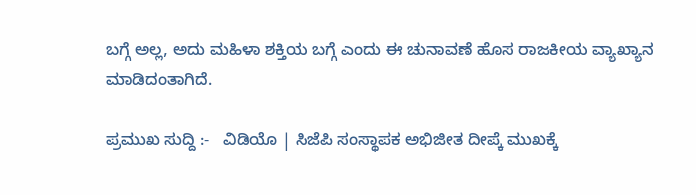ಬಗ್ಗೆ ಅಲ್ಲ, ಅದು ಮಹಿಳಾ ಶಕ್ತಿಯ ಬಗ್ಗೆ ಎಂದು ಈ ಚುನಾವಣೆ ಹೊಸ ರಾಜಕೀಯ ವ್ಯಾಖ್ಯಾನ ಮಾಡಿದಂತಾಗಿದೆ.

ಪ್ರಮುಖ ಸುದ್ದಿ :-   ವಿಡಿಯೊ | ಸಿಜೆಪಿ ಸಂಸ್ಥಾಪಕ ಅಭಿಜೀತ ದೀಪ್ಕೆ ಮುಖಕ್ಕೆ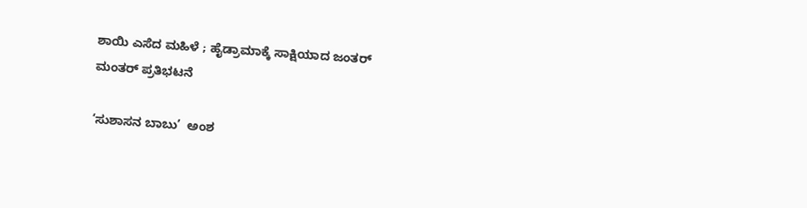ಶಾಯಿ ಎಸೆದ ಮಹಿಳೆ ; ಹೈಡ್ರಾಮಾಕ್ಕೆ ಸಾಕ್ಷಿಯಾದ ಜಂತರ್ ಮಂತರ್‌ ಪ್ರತಿಭಟನೆ

‘ಸುಶಾಸನ ಬಾಬು’  ಅಂಶ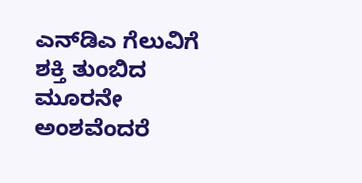ಎನ್‌ಡಿಎ ಗೆಲುವಿಗೆ ಶಕ್ತಿ ತುಂಬಿದ ಮೂರನೇ ಅಂಶವೆಂದರೆ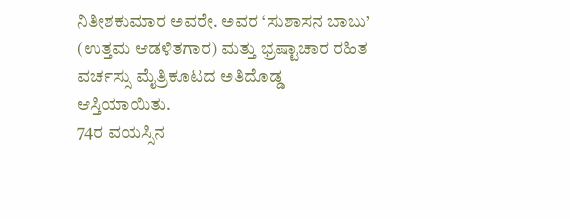ನಿತೀಶಕುಮಾರ ಅವರೇ. ಅವರ ‘ಸುಶಾಸನ ಬಾಬು’ (ಉತ್ತಮ ಆಡಳಿತಗಾರ) ಮತ್ತು ಭ್ರಷ್ಟಾಚಾರ ರಹಿತ ವರ್ಚಸ್ಸು ಮೈತ್ರಿಕೂಟದ ಅತಿದೊಡ್ಡ ಆಸ್ತಿಯಾಯಿತು.
74ರ ವಯಸ್ಸಿನ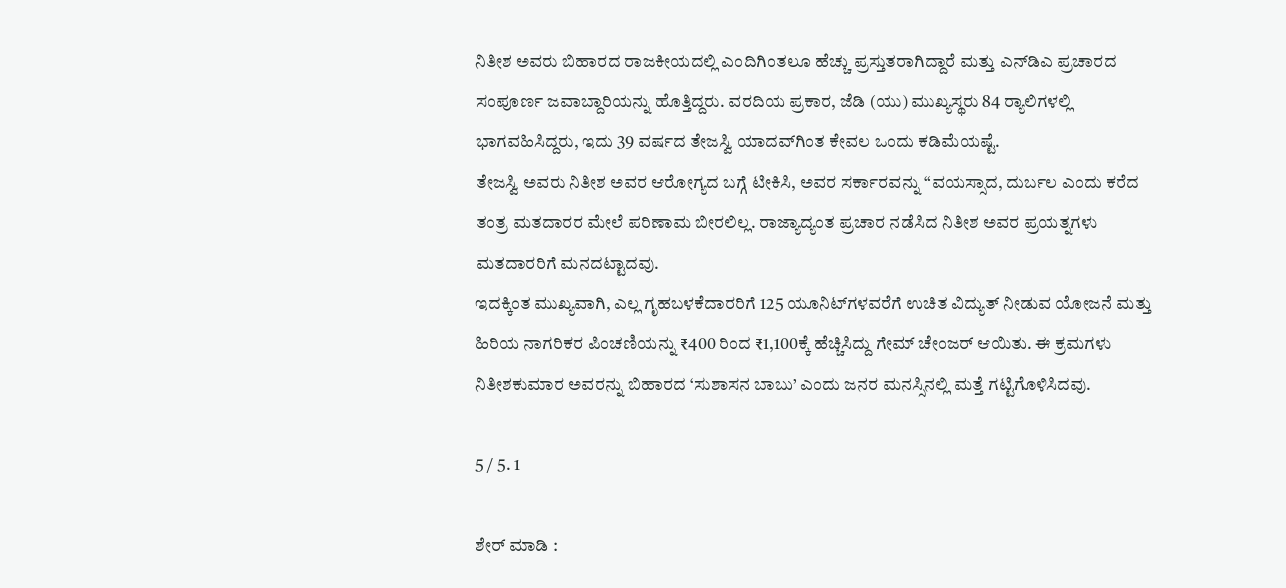ನಿತೀಶ ಅವರು ಬಿಹಾರದ ರಾಜಕೀಯದಲ್ಲಿ ಎಂದಿಗಿಂತಲೂ ಹೆಚ್ಚು ಪ್ರಸ್ತುತರಾಗಿದ್ದಾರೆ ಮತ್ತು ಎನ್‌ಡಿಎ ಪ್ರಚಾರದ ಸಂಪೂರ್ಣ ಜವಾಬ್ದಾರಿಯನ್ನು ಹೊತ್ತಿದ್ದರು. ವರದಿಯ ಪ್ರಕಾರ, ಜೆಡಿ (ಯು) ಮುಖ್ಯಸ್ಥರು 84 ರ‍್ಯಾಲಿಗಳಲ್ಲಿ ಭಾಗವಹಿಸಿದ್ದರು, ಇದು 39 ವರ್ಷದ ತೇಜಸ್ವಿ ಯಾದವ್‌ಗಿಂತ ಕೇವಲ ಒಂದು ಕಡಿಮೆಯಷ್ಟೆ.
ತೇಜಸ್ವಿ ಅವರು ನಿತೀಶ ಅವರ ಆರೋಗ್ಯದ ಬಗ್ಗೆ ಟೀಕಿಸಿ, ಅವರ ಸರ್ಕಾರವನ್ನು “ವಯಸ್ಸಾದ, ದುರ್ಬಲ ಎಂದು ಕರೆದ ತಂತ್ರ ಮತದಾರರ ಮೇಲೆ ಪರಿಣಾಮ ಬೀರಲಿಲ್ಲ. ರಾಜ್ಯಾದ್ಯಂತ ಪ್ರಚಾರ ನಡೆಸಿದ ನಿತೀಶ ಅವರ ಪ್ರಯತ್ನಗಳು ಮತದಾರರಿಗೆ ಮನದಟ್ಟಾದವು.
ಇದಕ್ಕಿಂತ ಮುಖ್ಯವಾಗಿ, ಎಲ್ಲ ಗೃಹಬಳಕೆದಾರರಿಗೆ 125 ಯೂನಿಟ್‌ಗಳವರೆಗೆ ಉಚಿತ ವಿದ್ಯುತ್ ನೀಡುವ ಯೋಜನೆ ಮತ್ತು ಹಿರಿಯ ನಾಗರಿಕರ ಪಿಂಚಣಿಯನ್ನು ₹400 ರಿಂದ ₹1,100ಕ್ಕೆ ಹೆಚ್ಚಿಸಿದ್ದು ಗೇಮ್ ಚೇಂಜರ್ ಆಯಿತು. ಈ ಕ್ರಮಗಳು ನಿತೀಶಕುಮಾರ ಅವರನ್ನು ಬಿಹಾರದ ‘ಸುಶಾಸನ ಬಾಬು’ ಎಂದು ಜನರ ಮನಸ್ಸಿನಲ್ಲಿ ಮತ್ತೆ ಗಟ್ಟಿಗೊಳಿಸಿದವು.

5 / 5. 1

ಶೇರ್ ಮಾಡಿ :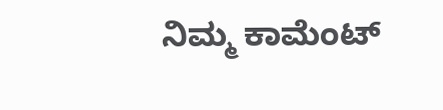ನಿಮ್ಮ ಕಾಮೆಂಟ್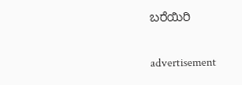ಬರೆಯಿರಿ

advertisement